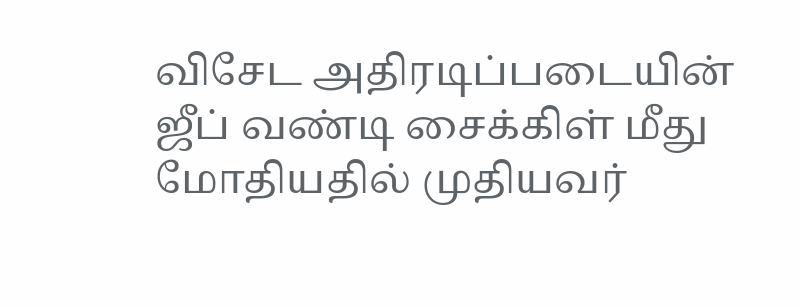விசேட அதிரடிப்படையின் ஜீப் வண்டி சைக்கிள் மீது மோதியதில் முதியவர்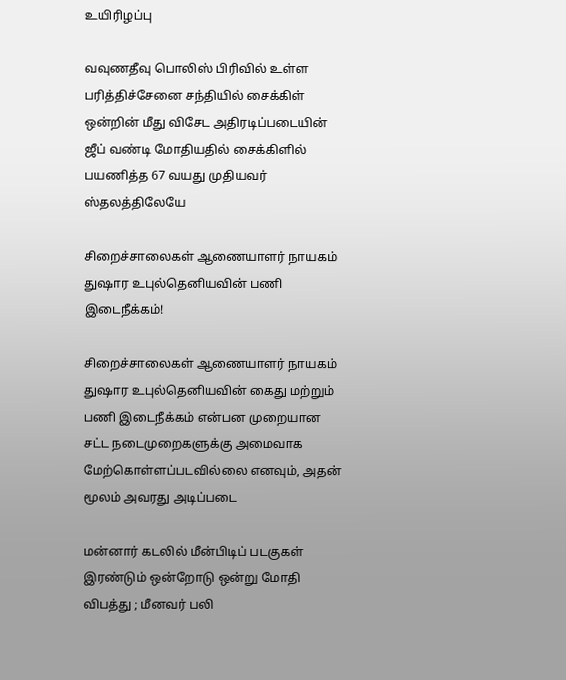உயிரிழப்பு

வவுணதீவு பொலிஸ் பிரிவில் உள்ள பரித்திச்சேனை சந்தியில் சைக்கிள் ஒன்றின் மீது விசேட அதிரடிப்படையின் ஜீப் வண்டி மோதியதில் சைக்கிளில் பயணித்த 67 வயது முதியவர் ஸ்தலத்திலேயே

சிறைச்சாலைகள் ஆணையாளர் நாயகம் துஷார உபுல்தெனியவின் பணி இடைநீக்கம்!

சிறைச்சாலைகள் ஆணையாளர் நாயகம் துஷார உபுல்தெனியவின் கைது மற்றும் பணி இடைநீக்கம் என்பன முறையான சட்ட நடைமுறைகளுக்கு அமைவாக மேற்கொள்ளப்படவில்லை எனவும், அதன் மூலம் அவரது அடிப்படை

மன்னார் கடலில் மீன்பிடிப் படகுகள் இரண்டும் ஒன்றோடு ஒன்று மோதி விபத்து ; மீனவர் பலி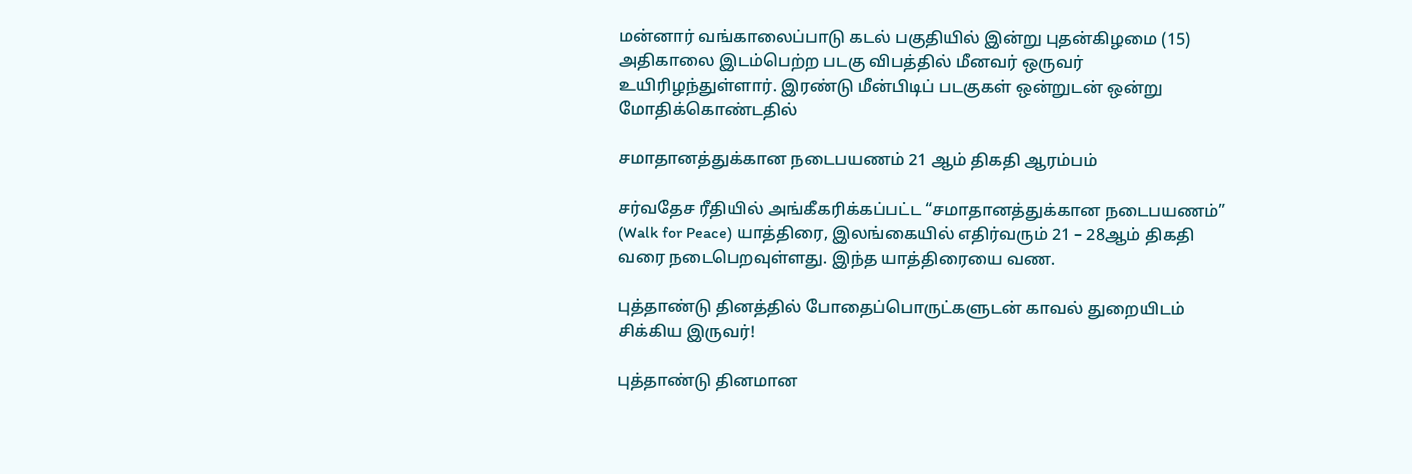மன்னார் வங்காலைப்பாடு கடல் பகுதியில் இன்று புதன்கிழமை (15) அதிகாலை இடம்பெற்ற படகு விபத்தில் மீனவர் ஒருவர் உயிரிழந்துள்ளார். இரண்டு மீன்பிடிப் படகுகள் ஒன்றுடன் ஒன்று மோதிக்கொண்டதில்

சமாதானத்துக்கான நடைபயணம் 21 ஆம் திகதி ஆரம்பம்

சர்வதேச ரீதியில் அங்கீகரிக்கப்பட்ட “சமாதானத்துக்கான நடைபயணம்” (Walk for Peace) யாத்திரை, இலங்கையில் எதிர்வரும் 21 – 28ஆம் திகதி வரை நடைபெறவுள்ளது. இந்த யாத்திரையை வண.

புத்தாண்டு தினத்தில் போதைப்பொருட்களுடன் காவல் துறையிடம் சிக்கிய இருவர்!

புத்தாண்டு தினமான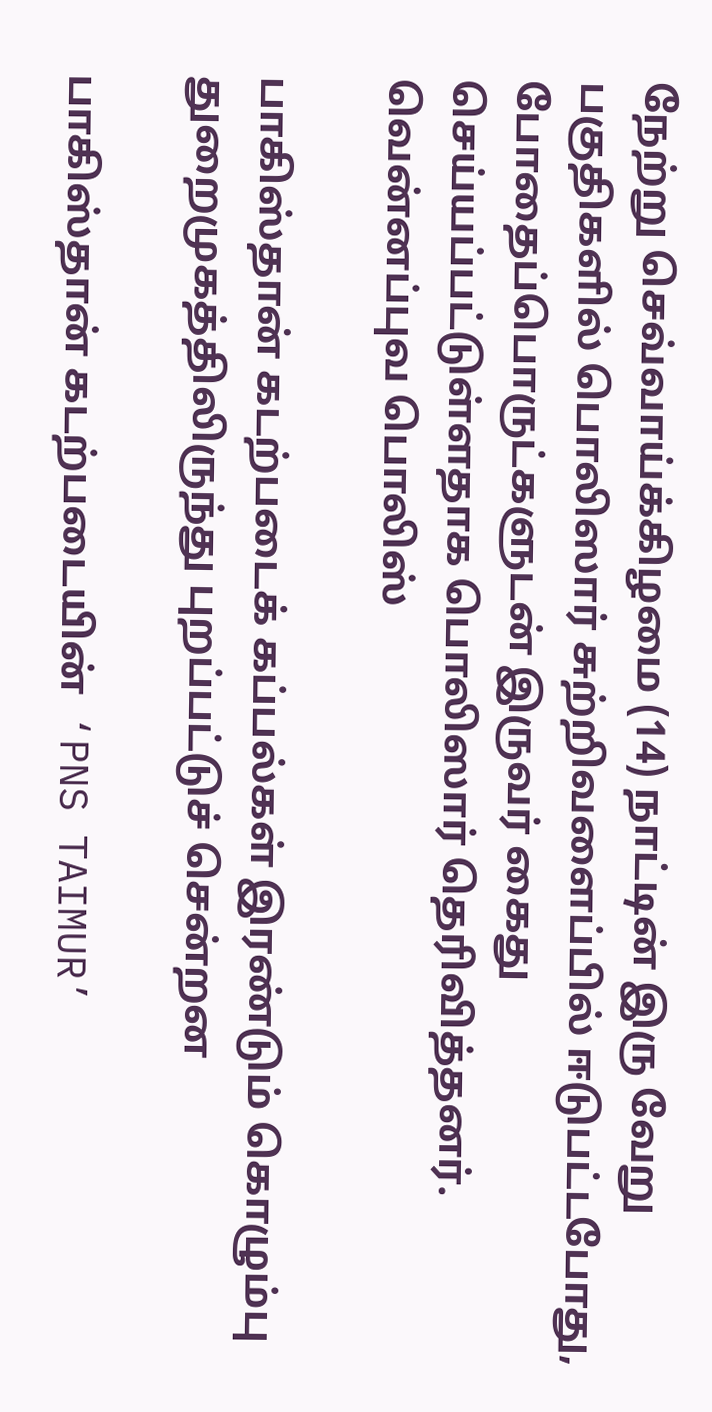நேற்று செவ்வாய்க்கிழமை (14) நாட்டின் இரு வேறு பகுதிகளில் பொலிஸார் சுற்றிவளைப்பில் ஈடுபட்டபோது, போதைப்பொருட்களுடன் இருவர் கைது செய்யப்பட்டுள்ளதாக பொலிஸார் தெரிவித்தனர். வென்னப்புவ பொலிஸ்

பாகிஸ்தான் கடற்படைக் கப்பல்கள் இரண்டும் கொழும்பு துறைமுகத்திலிருந்து புறப்பட்டுச் சென்றன

பாகிஸ்தான் கடற்படையின்  ‘PNS TAIMUR’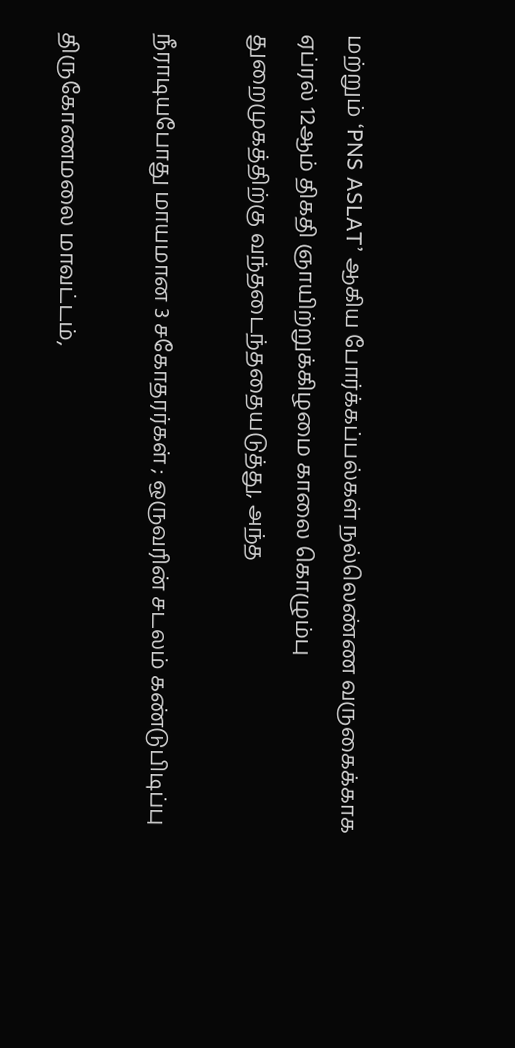மற்றும் ‘PNS ASLAT’ ஆகிய போர்க்கப்பல்கள் நல்லெண்ண வருகைக்காக ஏப்ரல் 12ஆம் திகதி ஞாயிற்றுக்கிழமை காலை கொழும்பு துறைமுகத்திற்கு வந்தடைந்ததையடுத்து, அந்த

நீராடியபோது மாயமான 3 சகோதரர்கள் ; ஒருவரின் சடலம் கண்டுபிடிப்பு

திருகோணமலை மாவட்டம்,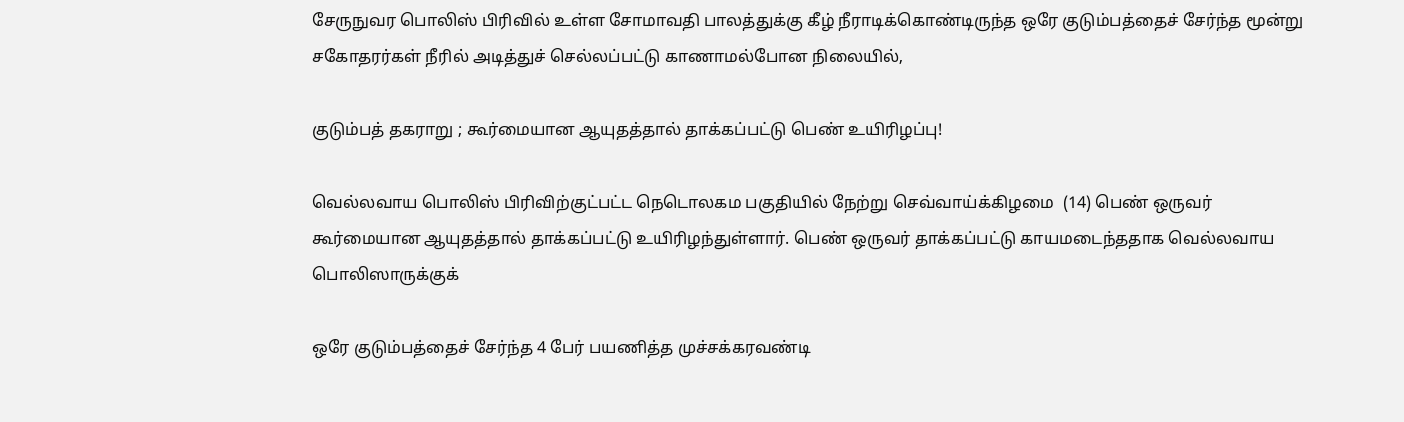சேருநுவர பொலிஸ் பிரிவில் உள்ள சோமாவதி பாலத்துக்கு கீழ் நீராடிக்கொண்டிருந்த ஒரே குடும்பத்தைச் சேர்ந்த மூன்று சகோதரர்கள் நீரில் அடித்துச் செல்லப்பட்டு காணாமல்போன நிலையில்,

குடும்பத் தகராறு ; கூர்மையான ஆயுதத்தால் தாக்கப்பட்டு பெண் உயிரிழப்பு!

வெல்லவாய பொலிஸ் பிரிவிற்குட்பட்ட நெடொலகம பகுதியில் நேற்று செவ்வாய்க்கிழமை  (14) பெண் ஒருவர் கூர்மையான ஆயுதத்தால் தாக்கப்பட்டு உயிரிழந்துள்ளார். பெண் ஒருவர் தாக்கப்பட்டு காயமடைந்ததாக வெல்லவாய பொலிஸாருக்குக்

ஒரே குடும்பத்தைச் சேர்ந்த 4 பேர் பயணித்த முச்சக்கரவண்டி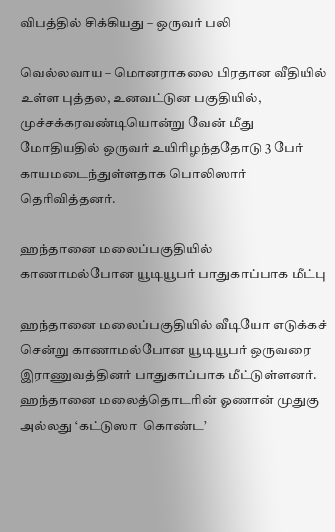விபத்தில் சிக்கியது – ஒருவர் பலி

வெல்லவாய – மொனராகலை பிரதான வீதியில் உள்ள புத்தல, உனவட்டுன பகுதியில், முச்சக்கரவண்டியொன்று வேன் மீது மோதியதில் ஒருவர் உயிரிழந்ததோடு 3 பேர் காயமடைந்துள்ளதாக பொலிஸார் தெரிவித்தனர்.

ஹந்தானை மலைப்பகுதியில் காணாமல்போன யூடியூபர் பாதுகாப்பாக மீட்பு

ஹந்தானை மலைப்பகுதியில் வீடியோ எடுக்கச் சென்று காணாமல்போன யூடியூபர் ஒருவரை இராணுவத்தினர் பாதுகாப்பாக மீட்டுள்ளனர். ஹந்தானை மலைத்தொடரின் ஓணான் முதுகு அல்லது ‘கட்டுஸா  கொண்ட’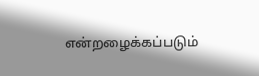என்றழைக்கப்படும்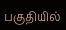பகுதியில்